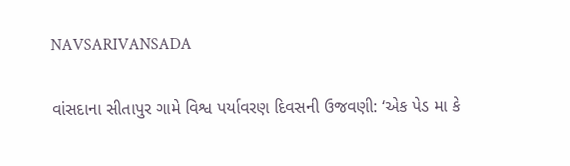NAVSARIVANSADA

વાંસદાના સીતાપુર ગામે વિશ્વ પર્યાવરણ દિવસની ઉજવણી: ‘એક પેડ મા કે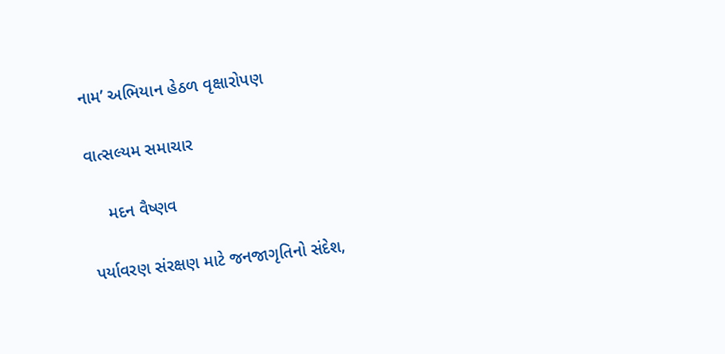નામ’ અભિયાન હેઠળ વૃક્ષારોપણ

વાત્સલ્યમ સમાચાર

    મદન વૈષ્ણવ

પર્યાવરણ સંરક્ષણ માટે જનજાગૃતિનો સંદેશ,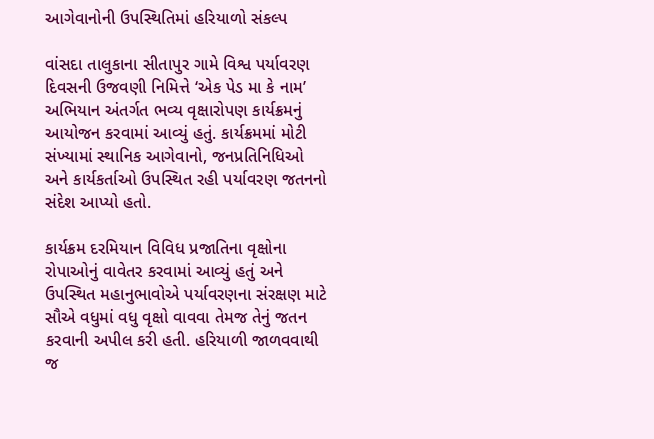આગેવાનોની ઉપસ્થિતિમાં હરિયાળો સંકલ્પ

વાંસદા તાલુકાના સીતાપુર ગામે વિશ્વ પર્યાવરણ દિવસની ઉજવણી નિમિત્તે ‘એક પેડ મા કે નામ’ અભિયાન અંતર્ગત ભવ્ય વૃક્ષારોપણ કાર્યક્રમનું આયોજન કરવામાં આવ્યું હતું. કાર્યક્રમમાં મોટી સંખ્યામાં સ્થાનિક આગેવાનો, જનપ્રતિનિધિઓ અને કાર્યકર્તાઓ ઉપસ્થિત રહી પર્યાવરણ જતનનો સંદેશ આપ્યો હતો.

કાર્યક્રમ દરમિયાન વિવિધ પ્રજાતિના વૃક્ષોના રોપાઓનું વાવેતર કરવામાં આવ્યું હતું અને ઉપસ્થિત મહાનુભાવોએ પર્યાવરણના સંરક્ષણ માટે સૌએ વધુમાં વધુ વૃક્ષો વાવવા તેમજ તેનું જતન કરવાની અપીલ કરી હતી. હરિયાળી જાળવવાથી જ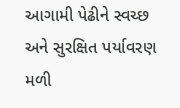આગામી પેઢીને સ્વચ્છ અને સુરક્ષિત પર્યાવરણ મળી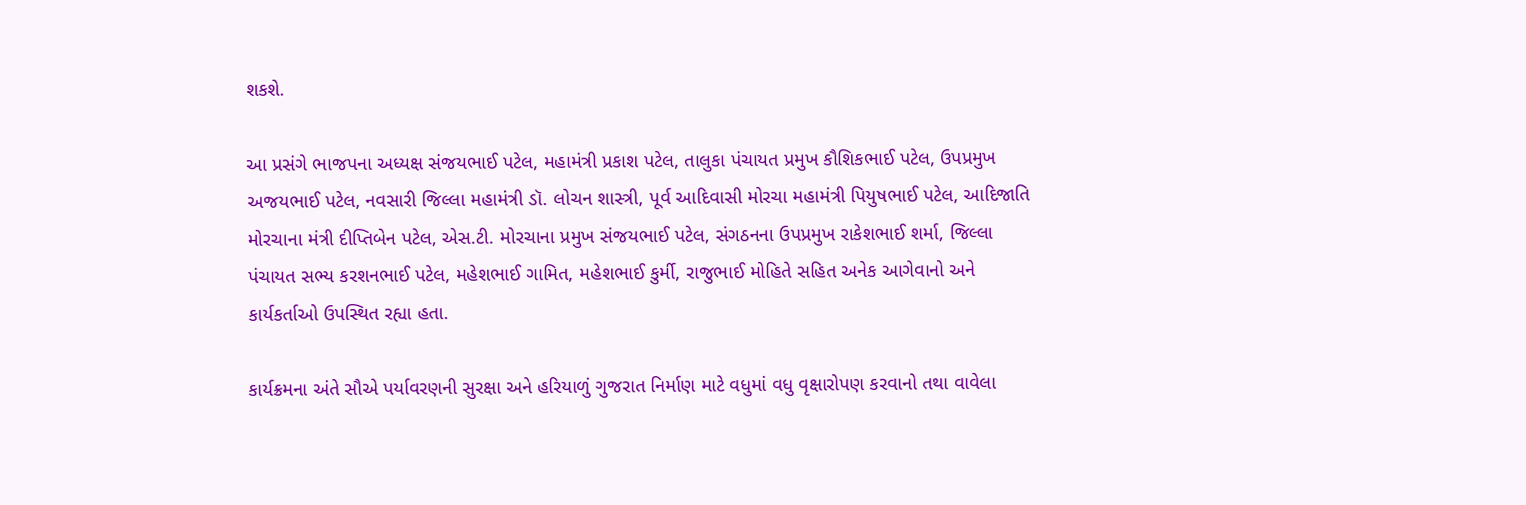શકશે.

આ પ્રસંગે ભાજપના અધ્યક્ષ સંજયભાઈ પટેલ, મહામંત્રી પ્રકાશ પટેલ, તાલુકા પંચાયત પ્રમુખ કૌશિકભાઈ પટેલ, ઉપપ્રમુખ અજયભાઈ પટેલ, નવસારી જિલ્લા મહામંત્રી ડૉ. લોચન શાસ્ત્રી, પૂર્વ આદિવાસી મોરચા મહામંત્રી પિયુષભાઈ પટેલ, આદિજાતિ મોરચાના મંત્રી દીપ્તિબેન પટેલ, એસ.ટી. મોરચાના પ્રમુખ સંજયભાઈ પટેલ, સંગઠનના ઉપપ્રમુખ રાકેશભાઈ શર્મા, જિલ્લા પંચાયત સભ્ય કરશનભાઈ પટેલ, મહેશભાઈ ગામિત, મહેશભાઈ કુર્મી, રાજુભાઈ મોહિતે સહિત અનેક આગેવાનો અને કાર્યકર્તાઓ ઉપસ્થિત રહ્યા હતા.

કાર્યક્રમના અંતે સૌએ પર્યાવરણની સુરક્ષા અને હરિયાળું ગુજરાત નિર્માણ માટે વધુમાં વધુ વૃક્ષારોપણ કરવાનો તથા વાવેલા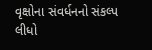વૃક્ષોના સંવર્ધનનો સંકલ્પ લીધો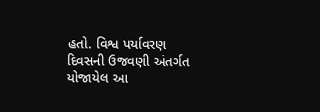હતો. વિશ્વ પર્યાવરણ દિવસની ઉજવણી અંતર્ગત યોજાયેલ આ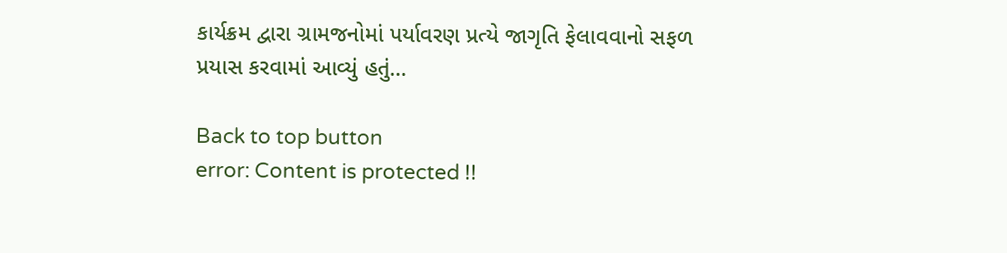કાર્યક્રમ દ્વારા ગ્રામજનોમાં પર્યાવરણ પ્રત્યે જાગૃતિ ફેલાવવાનો સફળ પ્રયાસ કરવામાં આવ્યું હતું…

Back to top button
error: Content is protected !!